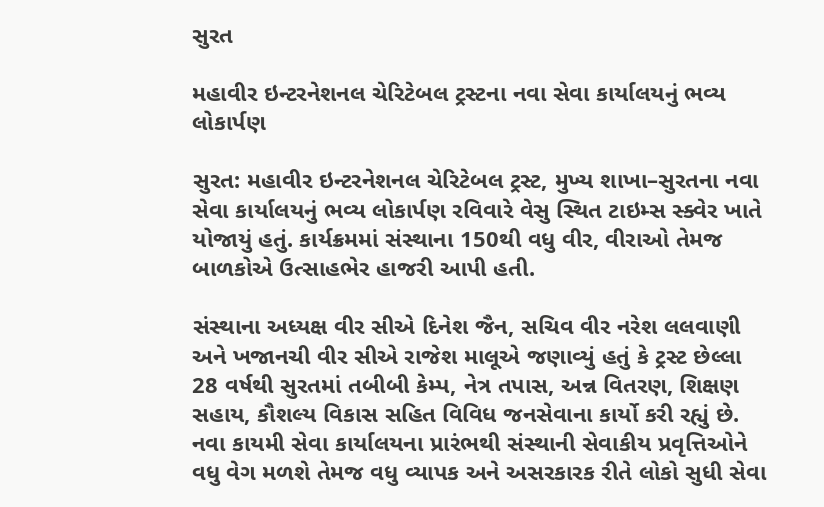સુરત

મહાવીર ઇન્ટરનેશનલ ચેરિટેબલ ટ્રસ્ટના નવા સેવા કાર્યાલયનું ભવ્ય લોકાર્પણ

સુરત: મહાવીર ઇન્ટરનેશનલ ચેરિટેબલ ટ્રસ્ટ, મુખ્ય શાખા–સુરતના નવા સેવા કાર્યાલયનું ભવ્ય લોકાર્પણ રવિવારે વેસુ સ્થિત ટાઇમ્સ સ્ક્વેર ખાતે યોજાયું હતું. કાર્યક્રમમાં સંસ્થાના 150થી વધુ વીર, વીરાઓ તેમજ બાળકોએ ઉત્સાહભેર હાજરી આપી હતી.

સંસ્થાના અધ્યક્ષ વીર સીએ દિનેશ જૈન, સચિવ વીર નરેશ લલવાણી અને ખજાનચી વીર સીએ રાજેશ માલૂએ જણાવ્યું હતું કે ટ્રસ્ટ છેલ્લા 28 વર્ષથી સુરતમાં તબીબી કેમ્પ, નેત્ર તપાસ, અન્ન વિતરણ, શિક્ષણ સહાય, કૌશલ્ય વિકાસ સહિત વિવિધ જનસેવાના કાર્યો કરી રહ્યું છે. નવા કાયમી સેવા કાર્યાલયના પ્રારંભથી સંસ્થાની સેવાકીય પ્રવૃત્તિઓને વધુ વેગ મળશે તેમજ વધુ વ્યાપક અને અસરકારક રીતે લોકો સુધી સેવા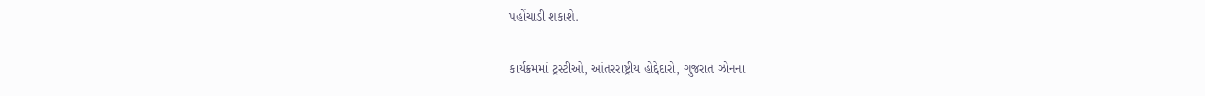પહોંચાડી શકાશે.

કાર્યક્રમમાં ટ્રસ્ટીઓ, આંતરરાષ્ટ્રીય હોદ્દેદારો, ગુજરાત ઝોનના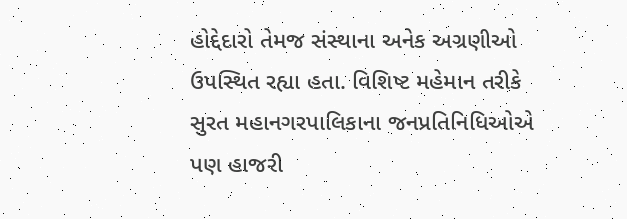હોદ્દેદારો તેમજ સંસ્થાના અનેક અગ્રણીઓ ઉપસ્થિત રહ્યા હતા. વિશિષ્ટ મહેમાન તરીકે સુરત મહાનગરપાલિકાના જનપ્રતિનિધિઓએ પણ હાજરી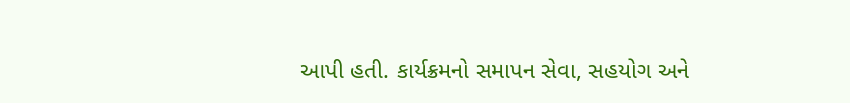આપી હતી. કાર્યક્રમનો સમાપન સેવા, સહયોગ અને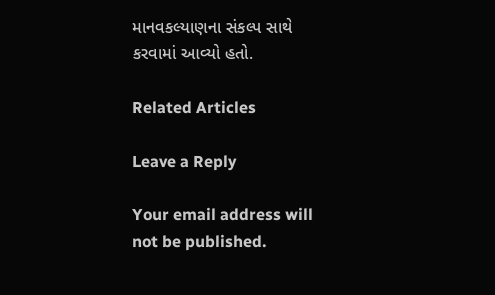માનવકલ્યાણના સંકલ્પ સાથે કરવામાં આવ્યો હતો.

Related Articles

Leave a Reply

Your email address will not be published.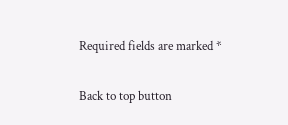Required fields are marked *

Back to top button